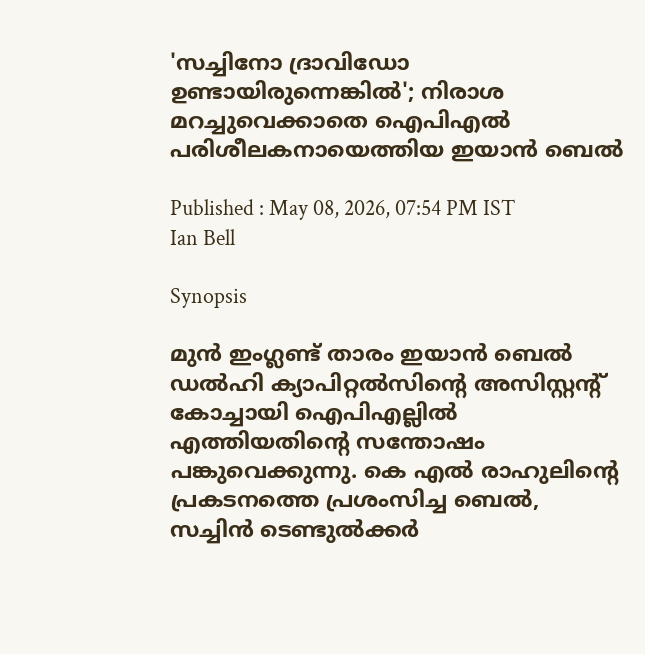'സച്ചിനോ ദ്രാവിഡോ ഉണ്ടായിരുന്നെങ്കില്‍'; നിരാശ മറച്ചുവെക്കാതെ ഐപിഎല്‍ പരിശീലകനായെത്തിയ ഇയാന്‍ ബെല്‍

Published : May 08, 2026, 07:54 PM IST
Ian Bell

Synopsis

മുന്‍ ഇംഗ്ലണ്ട് താരം ഇയാന്‍ ബെല്‍ ഡല്‍ഹി ക്യാപിറ്റല്‍സിന്റെ അസിസ്റ്റന്റ് കോച്ചായി ഐപിഎല്ലില്‍ എത്തിയതിന്റെ സന്തോഷം പങ്കുവെക്കുന്നു. കെ എല്‍ രാഹുലിന്റെ പ്രകടനത്തെ പ്രശംസിച്ച ബെല്‍, സച്ചിന്‍ ടെണ്ടുല്‍ക്കര്‍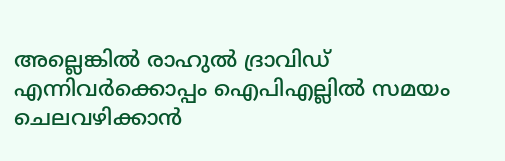അല്ലെങ്കില്‍ രാഹുല്‍ ദ്രാവിഡ് എന്നിവര്‍ക്കൊപ്പം ഐപിഎല്ലില്‍ സമയം ചെലവഴിക്കാന്‍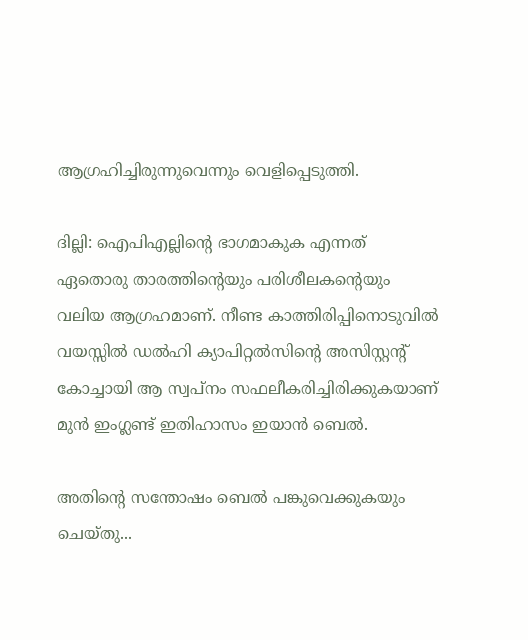ആഗ്രഹിച്ചിരുന്നുവെന്നും വെളിപ്പെടുത്തി.

ദില്ലി: ഐപിഎല്ലിന്റെ ഭാഗമാകുക എന്നത് ഏതൊരു താരത്തിന്റെയും പരിശീലകന്റെയും വലിയ ആഗ്രഹമാണ്. നീണ്ട കാത്തിരിപ്പിനൊടുവില്‍ വയസ്സില്‍ ഡല്‍ഹി ക്യാപിറ്റല്‍സിന്റെ അസിസ്റ്റന്റ് കോച്ചായി ആ സ്വപ്നം സഫലീകരിച്ചിരിക്കുകയാണ് മുന്‍ ഇംഗ്ലണ്ട് ഇതിഹാസം ഇയാന്‍ ബെല്‍.

അതിന്റെ സന്തോഷം ബെല്‍ പങ്കുവെക്കുകയും ചെയ്തു...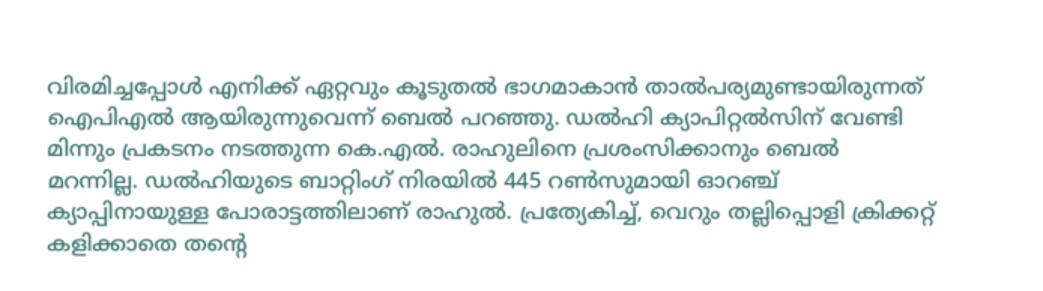വിരമിച്ചപ്പോള്‍ എനിക്ക് ഏറ്റവും കൂടുതല്‍ ഭാഗമാകാന്‍ താല്‍പര്യമുണ്ടായിരുന്നത് ഐപിഎല്‍ ആയിരുന്നുവെന്ന് ബെല്‍ പറഞ്ഞു. ഡല്‍ഹി ക്യാപിറ്റല്‍സിന് വേണ്ടി മിന്നും പ്രകടനം നടത്തുന്ന കെ.എല്‍. രാഹുലിനെ പ്രശംസിക്കാനും ബെല്‍ മറന്നില്ല. ഡല്‍ഹിയുടെ ബാറ്റിംഗ് നിരയില്‍ 445 റണ്‍സുമായി ഓറഞ്ച് ക്യാപ്പിനായുള്ള പോരാട്ടത്തിലാണ് രാഹുല്‍. പ്രത്യേകിച്ച്, വെറും തല്ലിപ്പൊളി ക്രിക്കറ്റ് കളിക്കാതെ തന്റെ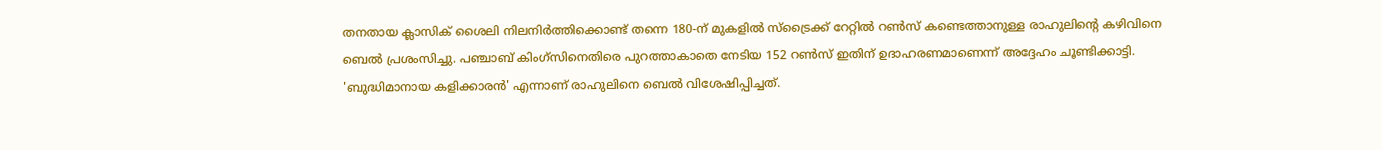തനതായ ക്ലാസിക് ശൈലി നിലനിര്‍ത്തിക്കൊണ്ട് തന്നെ 180-ന് മുകളില്‍ സ്‌ട്രൈക്ക് റേറ്റില്‍ റണ്‍സ് കണ്ടെത്താനുള്ള രാഹുലിന്റെ കഴിവിനെ ബെല്‍ പ്രശംസിച്ചു. പഞ്ചാബ് കിംഗ്സിനെതിരെ പുറത്താകാതെ നേടിയ 152 റണ്‍സ് ഇതിന് ഉദാഹരണമാണെന്ന് അദ്ദേഹം ചൂണ്ടിക്കാട്ടി. 'ബുദ്ധിമാനായ കളിക്കാരന്‍' എന്നാണ് രാഹുലിനെ ബെല്‍ വിശേഷിപ്പിച്ചത്.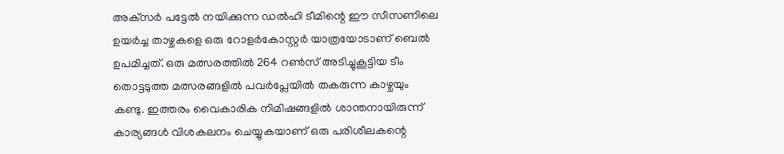അക്‌സര്‍ പട്ടേല്‍ നയിക്കുന്ന ഡല്‍ഹി ടീമിന്റെ ഈ സീസണിലെ ഉയര്‍ച്ച താഴ്ചകളെ ഒരു റോളര്‍കോസ്റ്റര്‍ യാത്രയോടാണ് ബെല്‍ ഉപമിച്ചത്. ഒരു മത്സരത്തില്‍ 264 റണ്‍സ് അടിച്ചുകൂട്ടിയ ടീം തൊട്ടടുത്ത മത്സരങ്ങളില്‍ പവര്‍പ്ലേയില്‍ തകരുന്ന കാഴ്ചയും കണ്ടു. ഇത്തരം വൈകാരിക നിമിഷങ്ങളില്‍ ശാന്തനായിരുന്ന് കാര്യങ്ങള്‍ വിശകലനം ചെയ്യുകയാണ് ഒരു പരിശീലകന്റെ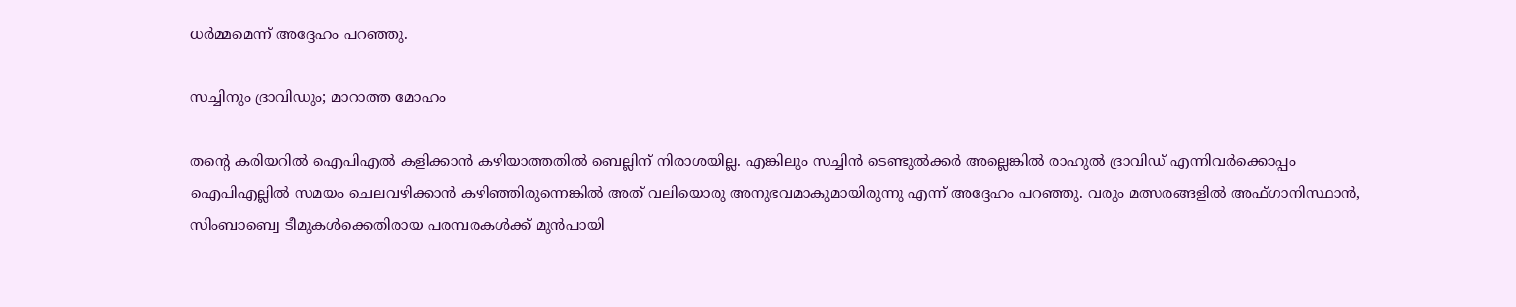ധര്‍മ്മമെന്ന് അദ്ദേഹം പറഞ്ഞു.

സച്ചിനും ദ്രാവിഡും; മാറാത്ത മോഹം

തന്റെ കരിയറില്‍ ഐപിഎല്‍ കളിക്കാന്‍ കഴിയാത്തതില്‍ ബെല്ലിന് നിരാശയില്ല. എങ്കിലും സച്ചിന്‍ ടെണ്ടുല്‍ക്കര്‍ അല്ലെങ്കില്‍ രാഹുല്‍ ദ്രാവിഡ് എന്നിവര്‍ക്കൊപ്പം ഐപിഎല്ലില്‍ സമയം ചെലവഴിക്കാന്‍ കഴിഞ്ഞിരുന്നെങ്കില്‍ അത് വലിയൊരു അനുഭവമാകുമായിരുന്നു എന്ന് അദ്ദേഹം പറഞ്ഞു. വരും മത്സരങ്ങളില്‍ അഫ്ഗാനിസ്ഥാന്‍, സിംബാബ്വെ ടീമുകള്‍ക്കെതിരായ പരമ്പരകള്‍ക്ക് മുന്‍പായി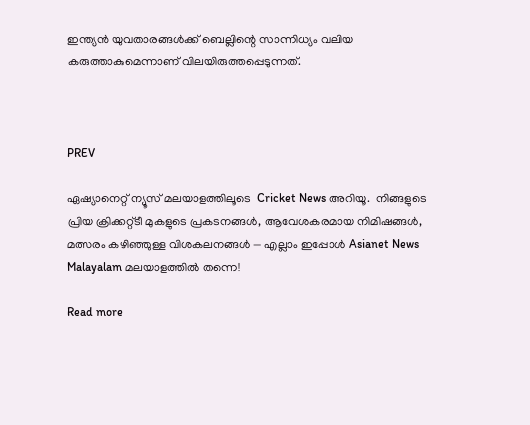ഇന്ത്യന്‍ യുവതാരങ്ങള്‍ക്ക് ബെല്ലിന്റെ സാന്നിധ്യം വലിയ കരുത്താകുമെന്നാണ് വിലയിരുത്തപ്പെടുന്നത്.



PREV

ഏഷ്യാനെറ്റ് ന്യൂസ് മലയാളത്തിലൂടെ  Cricket News അറിയൂ.  നിങ്ങളുടെ പ്രിയ ക്രിക്കറ്റ്ടീ മുകളുടെ പ്രകടനങ്ങൾ, ആവേശകരമായ നിമിഷങ്ങൾ, മത്സരം കഴിഞ്ഞുള്ള വിശകലനങ്ങൾ — എല്ലാം ഇപ്പോൾ Asianet News Malayalam മലയാളത്തിൽ തന്നെ!

Read more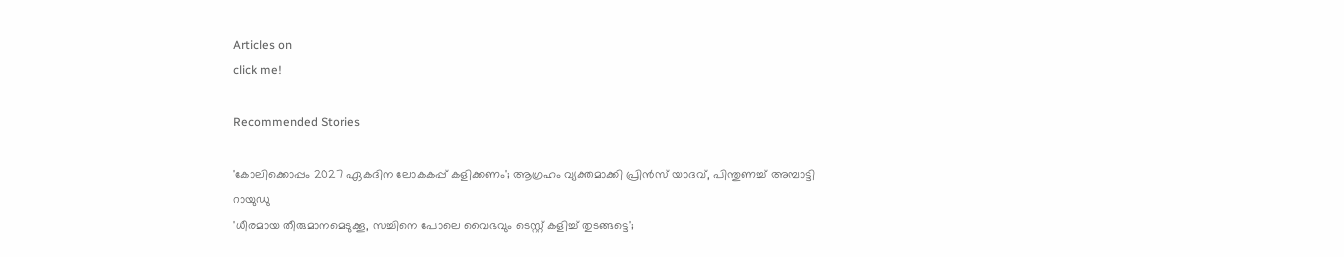Articles on
click me!

Recommended Stories

'കോലിക്കൊപ്പം 2027 ഏകദിന ലോകകപ്പ് കളിക്കണം'; ആഗ്രഹം വ്യക്തമാക്കി പ്രിന്‍സ് യാദവ്, പിന്തുണച്ച് അമ്പാട്ടി റായുഡു
'ധീരമായ തീരുമാനമെടുക്കൂ, സച്ചിനെ പോലെ വൈഭവും ടെസ്റ്റ് കളിച്ച് തുടങ്ങട്ടെ';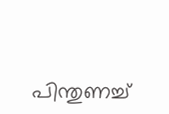പിന്തുണച്ച്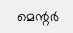മെന്റര്‍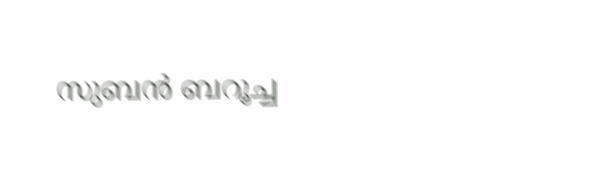സുബന്‍ ബറൂച്ച